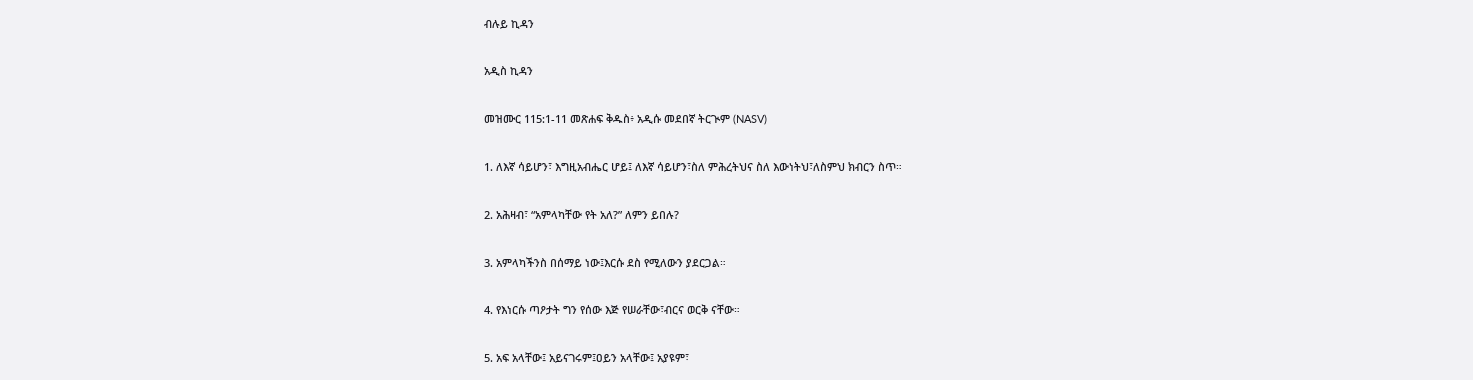ብሉይ ኪዳን

አዲስ ኪዳን

መዝሙር 115:1-11 መጽሐፍ ቅዱስ፥ አዲሱ መደበኛ ትርጒም (NASV)

1. ለእኛ ሳይሆን፣ እግዚአብሔር ሆይ፤ ለእኛ ሳይሆን፣ስለ ምሕረትህና ስለ እውነትህ፣ለስምህ ክብርን ስጥ።

2. አሕዛብ፣ “አምላካቸው የት አለ?” ለምን ይበሉ?

3. አምላካችንስ በሰማይ ነው፤እርሱ ደስ የሚለውን ያደርጋል።

4. የእነርሱ ጣዖታት ግን የሰው እጅ የሠራቸው፣ብርና ወርቅ ናቸው።

5. አፍ አላቸው፤ አይናገሩም፤ዐይን አላቸው፤ አያዩም፣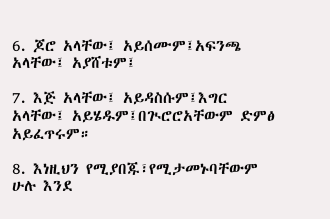6. ጆሮ አላቸው፤ አይሰሙም፤አፍንጫ አላቸው፤ አያሸቱም፤

7. እጅ አላቸው፤ አይዳስሱም፤እግር አላቸው፤ አይሄዱም፤በጒሮሮአቸውም ድምፅ አይፈጥሩም።

8. እነዚህን የሚያበጁ፣የሚታመኑባቸውም ሁሉ እንደ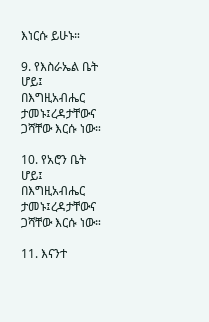እነርሱ ይሁኑ።

9. የእስራኤል ቤት ሆይ፤ በእግዚአብሔር ታመኑ፤ረዳታቸውና ጋሻቸው እርሱ ነው።

10. የአሮን ቤት ሆይ፤ በእግዚአብሔር ታመኑ፤ረዳታቸውና ጋሻቸው እርሱ ነው።

11. እናንተ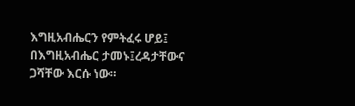እግዚአብሔርን የምትፈሩ ሆይ፤ በእግዚአብሔር ታመኑ፤ረዳታቸውና ጋሻቸው እርሱ ነው።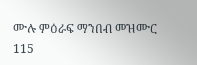ሙሉ ምዕራፍ ማንበብ መዝሙር 115